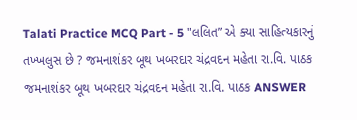Talati Practice MCQ Part - 5 "લલિત” એ ક્યા સાહિત્યકારનું તખ્ખલુસ છે ? જમનાશંકર બૂથ ખબરદાર ચંદ્રવદન મહેતા રા.વિ. પાઠક જમનાશંકર બૂથ ખબરદાર ચંદ્રવદન મહેતા રા.વિ. પાઠક ANSWER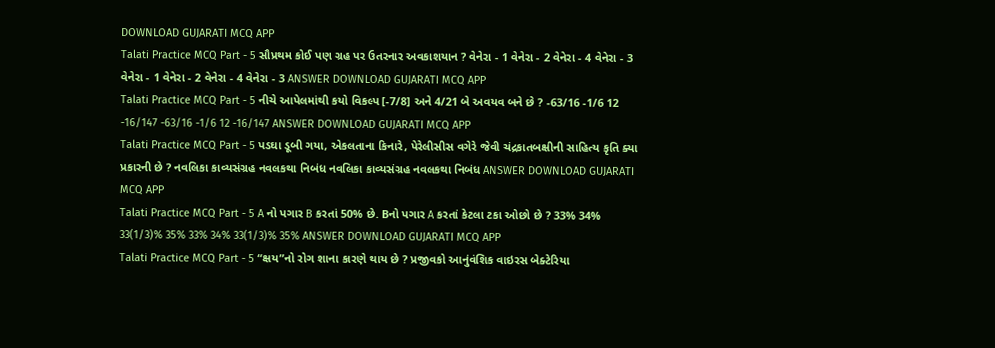DOWNLOAD GUJARATI MCQ APP
Talati Practice MCQ Part - 5 સૌપ્રથમ કોઈ પણ ગ્રહ પર ઉતરનાર અવકાશયાન ? વેનેરા - 1 વેનેરા - 2 વેનેરા - 4 વેનેરા - 3 વેનેરા - 1 વેનેરા - 2 વેનેરા - 4 વેનેરા - 3 ANSWER DOWNLOAD GUJARATI MCQ APP
Talati Practice MCQ Part - 5 નીચે આપેલમાંથી કયો વિકલ્પ [-7/8] અને 4/21 બે અવયવ બને છે ? -63/16 -1/6 12 -16/147 -63/16 -1/6 12 -16/147 ANSWER DOWNLOAD GUJARATI MCQ APP
Talati Practice MCQ Part - 5 પડઘા ડૂબી ગયા, એકલતાના કિનારે, પેરેલીસીસ વગેરે જેવી ચંદ્રકાતબક્ષીની સાહિત્ય કૃતિ ક્યા પ્રકારની છે ? નવલિકા કાવ્યસંગ્રહ નવલકથા નિબંધ નવલિકા કાવ્યસંગ્રહ નવલકથા નિબંધ ANSWER DOWNLOAD GUJARATI MCQ APP
Talati Practice MCQ Part - 5 A નો પગાર B કરતાં 50% છે. Bનો પગાર A કરતાં કેટલા ટકા ઓછો છે ? 33% 34% 33(1/3)% 35% 33% 34% 33(1/3)% 35% ANSWER DOWNLOAD GUJARATI MCQ APP
Talati Practice MCQ Part - 5 “ક્ષય”નો રોગ શાના કારણે થાય છે ? પ્રજીવકો આનુંવંશિક વાઇરસ બેક્ટેરિયા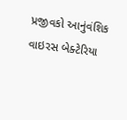પ્રજીવકો આનુંવંશિક વાઇરસ બેક્ટેરિયા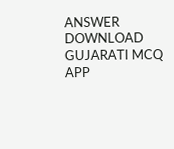ANSWER DOWNLOAD GUJARATI MCQ APP